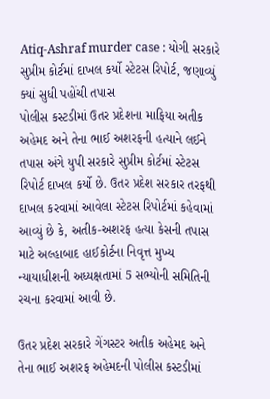Atiq-Ashraf murder case : યોગી સરકારે સુપ્રીમ કોર્ટમાં દાખલ કર્યો સ્ટેટસ રિપોર્ટ, જણાવ્યું ક્યાં સુધી પહોંચી તપાસ
પોલીસ કસ્ટડીમાં ઉતર પ્રદેશના માફિયા અતીક અહેમદ અને તેના ભાઈ અશરફની હત્યાને લઈને તપાસ અંગે યુપી સરકારે સુપ્રીમ કોર્ટમાં સ્ટેટસ રિપોર્ટ દાખલ કર્યો છે. ઉતર પ્રદેશ સરકાર તરફથી દાખલ કરવામાં આવેલા સ્ટેટસ રિપોર્ટમાં કહેવામાં આવ્યું છે કે, અતીક-અશરફ હત્યા કેસની તપાસ માટે અલ્હાબાદ હાઈકોર્ટના નિવૃત્ત મુખ્ય ન્યાયાધીશની અધ્યક્ષતામાં 5 સભ્યોની સમિતિની રચના કરવામાં આવી છે.

ઉતર પ્રદેશ સરકારે ગેંગસ્ટર અતીક અહેમદ અને તેના ભાઈ અશરફ અહેમદની પોલીસ કસ્ટડીમાં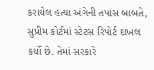કરાયેલ હત્યા અંગેની તપાસ બાબતે, સુપ્રીમ કોર્ટમાં સ્ટેટસ રિપોર્ટ દાખલ કર્યો છે. તેમાં સરકારે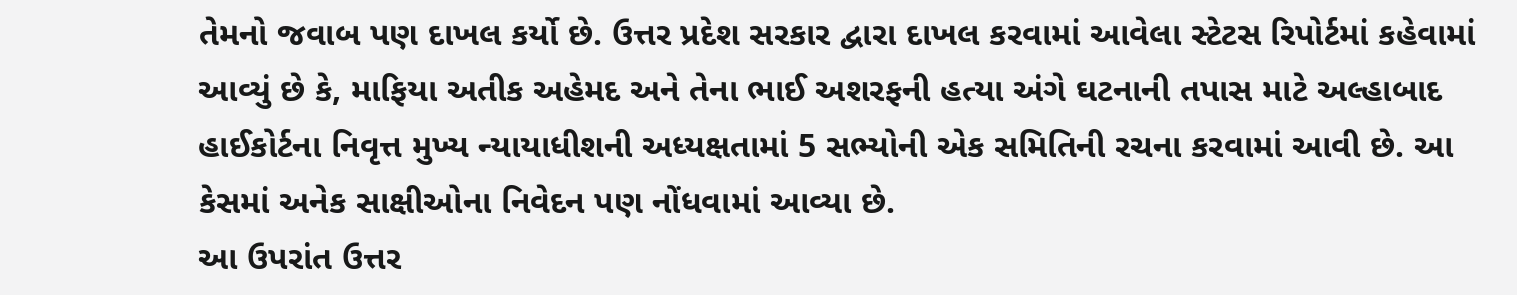તેમનો જવાબ પણ દાખલ કર્યો છે. ઉત્તર પ્રદેશ સરકાર દ્વારા દાખલ કરવામાં આવેલા સ્ટેટસ રિપોર્ટમાં કહેવામાં આવ્યું છે કે, માફિયા અતીક અહેમદ અને તેના ભાઈ અશરફની હત્યા અંગે ઘટનાની તપાસ માટે અલ્હાબાદ હાઈકોર્ટના નિવૃત્ત મુખ્ય ન્યાયાધીશની અધ્યક્ષતામાં 5 સભ્યોની એક સમિતિની રચના કરવામાં આવી છે. આ કેસમાં અનેક સાક્ષીઓના નિવેદન પણ નોંધવામાં આવ્યા છે.
આ ઉપરાંત ઉત્તર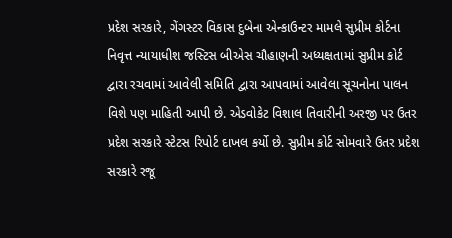પ્રદેશ સરકારે, ગેંગસ્ટર વિકાસ દુબેના એન્કાઉન્ટર મામલે સુપ્રીમ કોર્ટના નિવૃત્ત ન્યાયાધીશ જસ્ટિસ બીએસ ચૌહાણની અધ્યક્ષતામાં સુપ્રીમ કોર્ટ દ્વારા રચવામાં આવેલી સમિતિ દ્વારા આપવામાં આવેલા સૂચનોના પાલન વિશે પણ માહિતી આપી છે. એડવોકેટ વિશાલ તિવારીની અરજી પર ઉતર પ્રદેશ સરકારે સ્ટેટસ રિપોર્ટ દાખલ કર્યો છે. સુપ્રીમ કોર્ટ સોમવારે ઉતર પ્રદેશ સરકારે રજૂ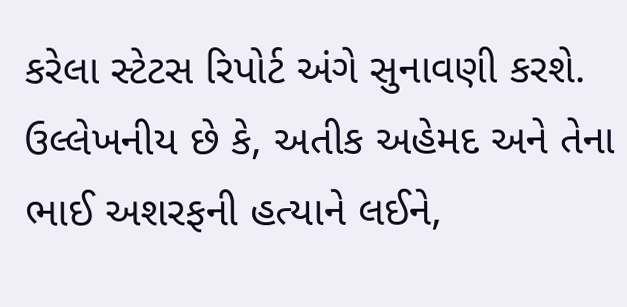કરેલા સ્ટેટસ રિપોર્ટ અંગે સુનાવણી કરશે.
ઉલ્લેખનીય છે કે, અતીક અહેમદ અને તેના ભાઈ અશરફની હત્યાને લઈને,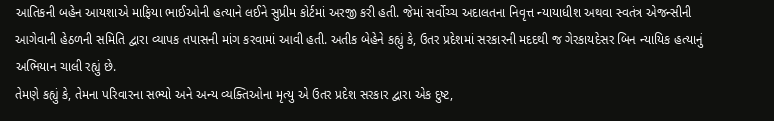આતિકની બહેન આયશાએ માફિયા ભાઈઓની હત્યાને લઈને સુપ્રીમ કોર્ટમાં અરજી કરી હતી. જેમાં સર્વોચ્ચ અદાલતના નિવૃત્ત ન્યાયાધીશ અથવા સ્વતંત્ર એજન્સીની આગેવાની હેઠળની સમિતિ દ્વારા વ્યાપક તપાસની માંગ કરવામાં આવી હતી. અતીક બેહેને કહ્યું કે, ઉતર પ્રદેશમાં સરકારની મદદથી જ ગેરકાયદેસર બિન ન્યાયિક હત્યાનું અભિયાન ચાલી રહ્યું છે.
તેમણે કહ્યું કે, તેમના પરિવારના સભ્યો અને અન્ય વ્યક્તિઓના મૃત્યુ એ ઉતર પ્રદેશ સરકાર દ્વારા એક દુષ્ટ,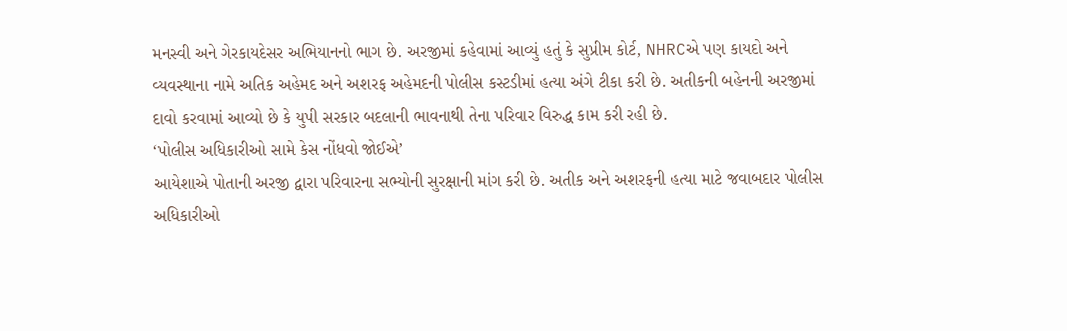મનસ્વી અને ગેરકાયદેસર અભિયાનનો ભાગ છે. અરજીમાં કહેવામાં આવ્યું હતું કે સુપ્રીમ કોર્ટ, NHRCએ પણ કાયદો અને વ્યવસ્થાના નામે અતિક અહેમદ અને અશરફ અહેમદની પોલીસ કસ્ટડીમાં હત્યા અંગે ટીકા કરી છે. અતીકની બહેનની અરજીમાં દાવો કરવામાં આવ્યો છે કે યુપી સરકાર બદલાની ભાવનાથી તેના પરિવાર વિરુદ્ધ કામ કરી રહી છે.
‘પોલીસ અધિકારીઓ સામે કેસ નોંધવો જોઈએ’
આયેશાએ પોતાની અરજી દ્વારા પરિવારના સભ્યોની સુરક્ષાની માંગ કરી છે. અતીક અને અશરફની હત્યા માટે જવાબદાર પોલીસ અધિકારીઓ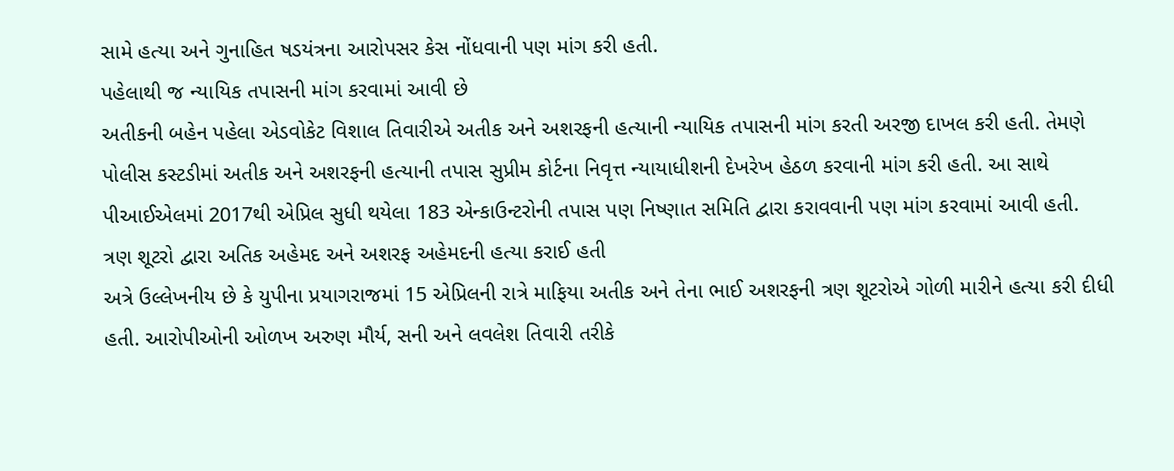સામે હત્યા અને ગુનાહિત ષડયંત્રના આરોપસર કેસ નોંધવાની પણ માંગ કરી હતી.
પહેલાથી જ ન્યાયિક તપાસની માંગ કરવામાં આવી છે
અતીકની બહેન પહેલા એડવોકેટ વિશાલ તિવારીએ અતીક અને અશરફની હત્યાની ન્યાયિક તપાસની માંગ કરતી અરજી દાખલ કરી હતી. તેમણે પોલીસ કસ્ટડીમાં અતીક અને અશરફની હત્યાની તપાસ સુપ્રીમ કોર્ટના નિવૃત્ત ન્યાયાધીશની દેખરેખ હેઠળ કરવાની માંગ કરી હતી. આ સાથે પીઆઈએલમાં 2017થી એપ્રિલ સુધી થયેલા 183 એન્કાઉન્ટરોની તપાસ પણ નિષ્ણાત સમિતિ દ્વારા કરાવવાની પણ માંગ કરવામાં આવી હતી.
ત્રણ શૂટરો દ્વારા અતિક અહેમદ અને અશરફ અહેમદની હત્યા કરાઈ હતી
અત્રે ઉલ્લેખનીય છે કે યુપીના પ્રયાગરાજમાં 15 એપ્રિલની રાત્રે માફિયા અતીક અને તેના ભાઈ અશરફની ત્રણ શૂટરોએ ગોળી મારીને હત્યા કરી દીધી હતી. આરોપીઓની ઓળખ અરુણ મૌર્ય, સની અને લવલેશ તિવારી તરીકે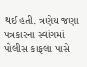થઈ હતી. ત્રણેય જણા પત્રકારના સ્વાંગમાં પોલીસ કાફલા પાસે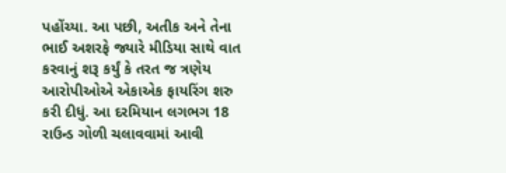પહોંચ્યા. આ પછી, અતીક અને તેના ભાઈ અશરફે જ્યારે મીડિયા સાથે વાત કરવાનું શરૂ કર્યું કે તરત જ ત્રણેય આરોપીઓએ એકાએક ફાયરિંગ શરુ કરી દીધું. આ દરમિયાન લગભગ 18 રાઉન્ડ ગોળી ચલાવવામાં આવી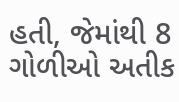હતી, જેમાંથી 8 ગોળીઓ અતીક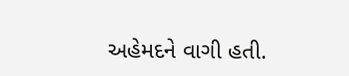અહેમદને વાગી હતી.